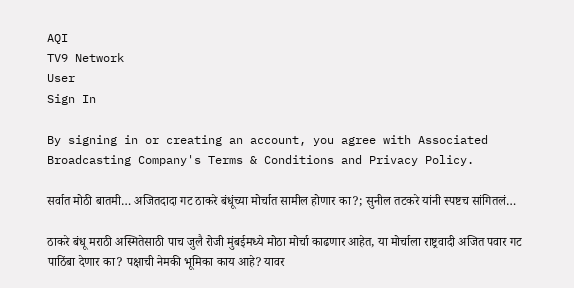AQI
TV9 Network
User
Sign In

By signing in or creating an account, you agree with Associated Broadcasting Company's Terms & Conditions and Privacy Policy.

सर्वात मोठी बातमी… अजितदादा गट ठाकरे बंधूंच्या मोर्चात सामील होणार का?; सुनील तटकरे यांनी स्पष्टच सांगितलं…

ठाकरे बंधू मराठी अस्मितेसाठी पाच जुलै रोजी मुंबईमध्ये मोठा मोर्चा काढणार आहेत, या मोर्चाला राष्ट्रवादी अजित पवार गट पाठिंबा देणार का? पक्षाची नेमकी भूमिका काय आहे? यावर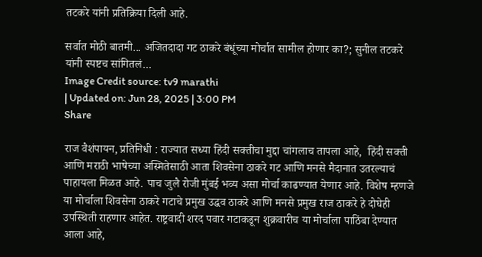तटकरे यांनी प्रतिक्रिया दिली आहे.

सर्वात मोठी बातमी... अजितदादा गट ठाकरे बंधूंच्या मोर्चात सामील होणार का?; सुनील तटकरे यांनी स्पष्टच सांगितलं...
Image Credit source: tv9 marathi
| Updated on: Jun 28, 2025 | 3:00 PM
Share

राज वैशंपायन, प्रतिनिधी : राज्यात सध्या हिंदी सक्तीचा मुद्दा चांगलाच तापला आहे,  हिंदी सक्ती आणि मराठी भाषेच्या अस्मितेसाठी आता शिवसेना ठाकरे गट आणि मनसे मैदानात उतरल्याचं पाहायला मिळत आहे. पाच जुलै रोजी मुंबई भव्य असा मोर्चा काढण्यात येणार आहे. विशेष म्हणजे या मोर्चाला शिवसेना ठाकरे गटाचे प्रमुख उद्धव ठाकरे आणि मनसे प्रमुख राज ठाकरे हे दोघेही उपस्थिती राहणार आहेत. राष्ट्रवादी शरद पवार गटाकडून शुक्रवारीच या मोर्चाला पाठिंबा देण्यात आला आहे,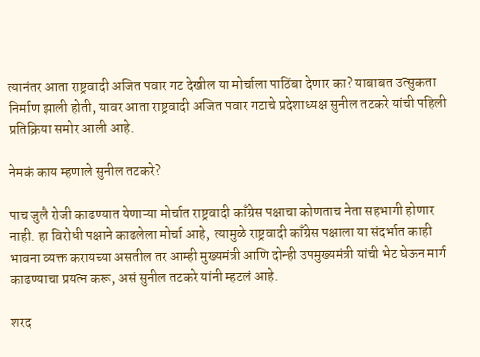त्यानंतर आता राष्ट्रवादी अजित पवार गट देखील या मोर्चाला पाठिंबा देणार का? याबाबत उत्सुकता निर्माण झाली होती, यावर आता राष्ट्रवादी अजित पवार गटाचे प्रदेशाध्यक्ष सुनील तटकरे यांची पहिली प्रतिक्रिया समोर आली आहे.

नेमकं काय म्हणाले सुनील तटकरे?

पाच जुलै रोजी काढण्यात येणाऱ्या मोर्चात राष्ट्रवादी काँग्रेस पक्षाचा कोणताच नेता सहभागी होणार नाही. हा विरोधी पक्षाने काढलेला मोर्चा आहे,  त्यामुळे राष्ट्रवादी काँग्रेस पक्षाला या संदर्भात काही भावना व्यक्त करायच्या असतील तर आम्ही मुख्यमंत्री आणि दोन्ही उपमुख्यमंत्री यांची भेट घेऊन मार्ग काढण्याचा प्रयत्न करू, असं सुनील तटकरे यांनी म्हटलं आहे.

शरद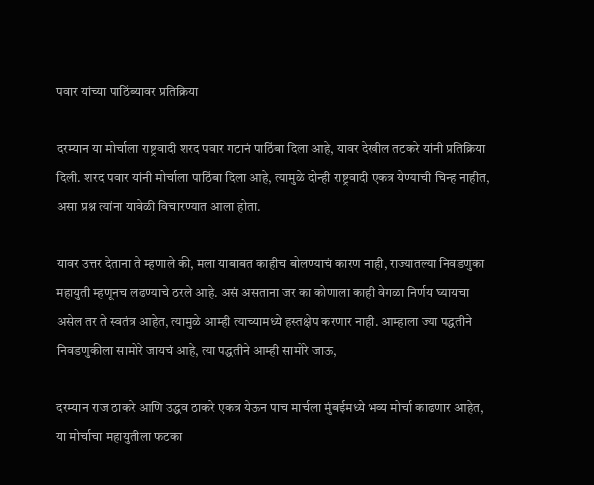पवार यांच्या पाठिंब्यावर प्रतिक्रिया

दरम्यान या मोर्चाला राष्ट्रवादी शरद पवार गटानं पाठिंबा दिला आहे, यावर देखील तटकरे यांनी प्रतिक्रिया दिली. शरद पवार यांनी मोर्चाला पाठिंबा दिला आहे, त्यामुळे दोन्ही राष्ट्रवादी एकत्र येण्याची चिन्ह नाहीत, असा प्रश्न त्यांना यावेळी विचारण्यात आला होता.

यावर उत्तर देताना ते म्हणाले की, मला याबाबत काहीच बोलण्याचं कारण नाही, राज्यातल्या निवडणुका महायुती म्हणूनच लढण्याचे ठरले आहे. असं असताना जर का कोणाला काही वेगळा निर्णय घ्यायचा असेल तर ते स्वतंत्र आहेत, त्यामुळे आम्ही त्याच्यामध्ये हस्तक्षेप करणार नाही. आम्हाला ज्या पद्धतीने निवडणुकीला सामोरे जायचं आहे, त्या पद्धतीने आम्ही सामोरे जाऊ,

दरम्यान राज ठाकरे आणि उद्धव ठाकरे एकत्र येऊन पाच मार्चला मुंबईमध्ये भव्य मोर्चा काढणार आहेत, या मोर्चाचा महायुतीला फटका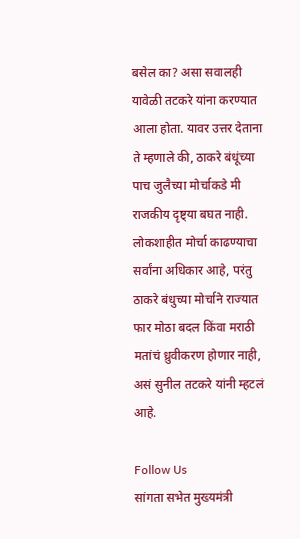बसेल का? असा सवालही यावेळी तटकरे यांना करण्यात आला होता. यावर उत्तर देताना ते म्हणाले की, ठाकरे बंधूंच्या पाच जुलैच्या मोर्चाकडे मी राजकीय दृष्ट्या बघत नाही. लोकशाहीत मोर्चा काढण्याचा सर्वांना अधिकार आहे, परंतु ठाकरे बंधुच्या मोर्चाने राज्यात फार मोठा बदल किंवा मराठी मतांचं ध्रुवीकरण होणार नाही, असं सुनील तटकरे यांनी म्हटलं आहे.

Follow Us
सांगता सभेत मुख्यमंत्री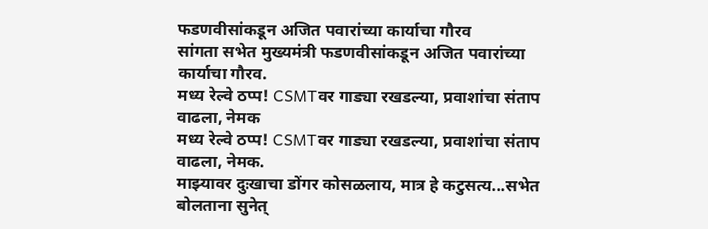फडणवीसांकडून अजित पवारांच्या कार्याचा गौरव
सांगता सभेत मुख्यमंत्री फडणवीसांकडून अजित पवारांच्या कार्याचा गौरव.
मध्य रेल्वे ठप्प! CSMTवर गाड्या रखडल्या, प्रवाशांचा संताप वाढला, नेमक
मध्य रेल्वे ठप्प! CSMTवर गाड्या रखडल्या, प्रवाशांचा संताप वाढला, नेमक.
माझ्यावर दुःखाचा डोंगर कोसळलाय, मात्र हे कटुसत्य...सभेत बोलताना सुनेत्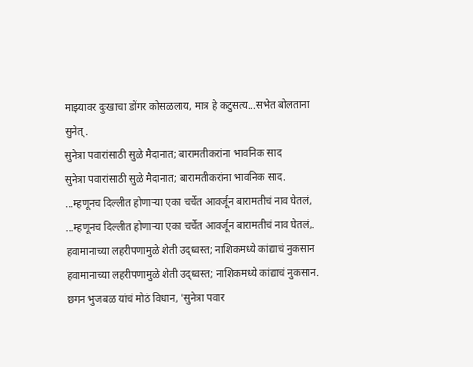माझ्यावर दुःखाचा डोंगर कोसळलाय, मात्र हे कटुसत्य...सभेत बोलताना सुनेत्.
सुनेत्रा पवारांसाठी सुळे मैदानात; बारामतीकरांना भावनिक साद
सुनेत्रा पवारांसाठी सुळे मैदानात; बारामतीकरांना भावनिक साद.
...म्हणूनच दिल्लीत होणाऱ्या एका चर्चेत आवर्जून बारामतीचं नाव घेतलं,
...म्हणूनच दिल्लीत होणाऱ्या एका चर्चेत आवर्जून बारामतीचं नाव घेतलं,.
हवामानाच्या लहरीपणामुळे शेती उद्ध्वस्त; नाशिकमध्ये कांद्याचं नुकसान
हवामानाच्या लहरीपणामुळे शेती उद्ध्वस्त; नाशिकमध्ये कांद्याचं नुकसान.
छगन भुजबळ यांचं मोठं विधान, 'सुनेत्रा पवार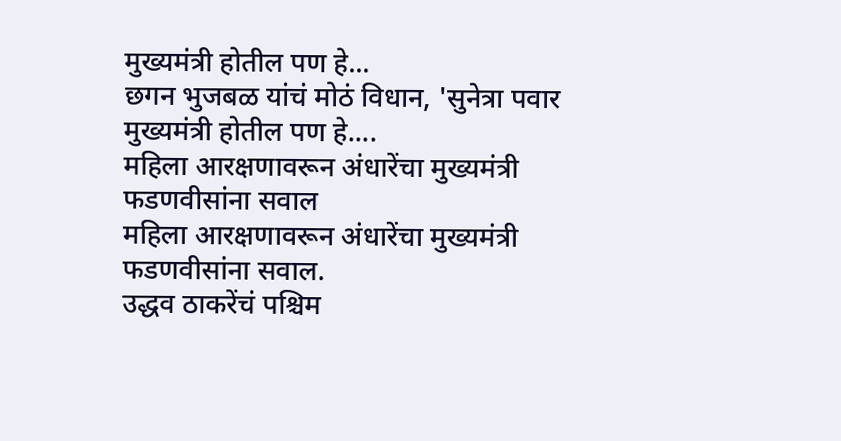मुख्यमंत्री होतील पण हे...
छगन भुजबळ यांचं मोठं विधान, 'सुनेत्रा पवार मुख्यमंत्री होतील पण हे....
महिला आरक्षणावरून अंधारेंचा मुख्यमंत्री फडणवीसांना सवाल
महिला आरक्षणावरून अंधारेंचा मुख्यमंत्री फडणवीसांना सवाल.
उद्धव ठाकरेंचं पश्चिम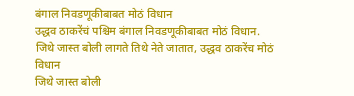बंगाल निवडणूकीबाबत मोठं विधान
उद्धव ठाकरेंचं पश्चिम बंगाल निवडणूकीबाबत मोठं विधान.
जिथे जास्त बोली लागते तिथे नेते जातात, उद्धव ठाकरेंच मोठं विधान
जिथे जास्त बोली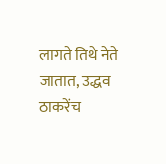लागते तिथे नेते जातात, उद्धव ठाकरेंच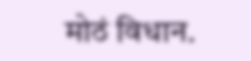मोठं विधान.